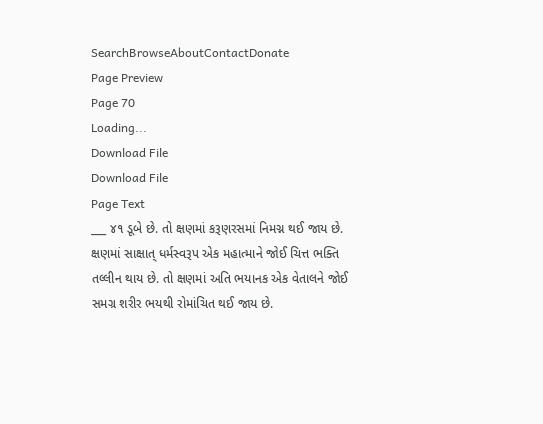SearchBrowseAboutContactDonate
Page Preview
Page 70
Loading...
Download File
Download File
Page Text
___ ૪૧ ડૂબે છે. તો ક્ષણમાં કરૂણરસમાં નિમગ્ન થઈ જાય છે. ક્ષણમાં સાક્ષાત્ ધર્મસ્વરૂપ એક મહાત્માને જોઈ ચિત્ત ભક્તિ તલ્લીન થાય છે. તો ક્ષણમાં અતિ ભયાનક એક વેતાલને જોઈ સમગ્ર શરીર ભયથી રોમાંચિત થઈ જાય છે.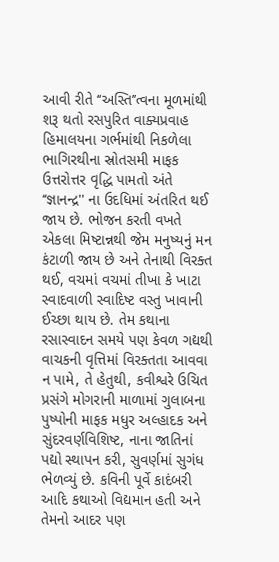આવી રીતે ‘‘અસ્તિ’’ત્વના મૂળમાંથી શરૂ થતો રસપુરિત વાક્યપ્રવાહ હિમાલયના ગર્ભમાંથી નિકળેલા ભાગિરથીના સ્રોતસમી માફક ઉત્તરોત્તર વૃદ્ધિ પામતો અંતે ‘‘જ્ઞાનન્દ્ર'' ના ઉદધિમાં અંતરિત થઈ જાય છે. ભોજન કરતી વખતે એકલા મિષ્ટાન્નથી જેમ મનુષ્યનું મન કંટાળી જાય છે અને તેનાથી વિરક્ત થઈ, વચમાં વચમાં તીખા કે ખાટા સ્વાદવાળી સ્વાદિષ્ટ વસ્તુ ખાવાની ઈચ્છા થાય છે. તેમ કથાના રસાસ્વાદન સમયે પણ કેવળ ગદ્યથી વાચકની વૃત્તિમાં વિરક્તતા આવવા ન પામે, તે હેતુથી, કવીશ્વરે ઉચિત પ્રસંગે મોગરાની માળામાં ગુલાબના પુષ્પોની માફક મધુર અલ્હાદક અને સુંદરવર્ણવિશિષ્ટ, નાના જાતિનાં પદ્યો સ્થાપન કરી, સુવર્ણમાં સુગંધ ભેળવ્યું છે. કવિની પૂર્વે કાદંબરી આદિ કથાઓ વિદ્યમાન હતી અને તેમનો આદર પણ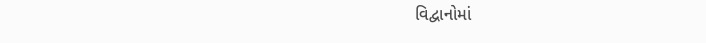વિદ્વાનોમાં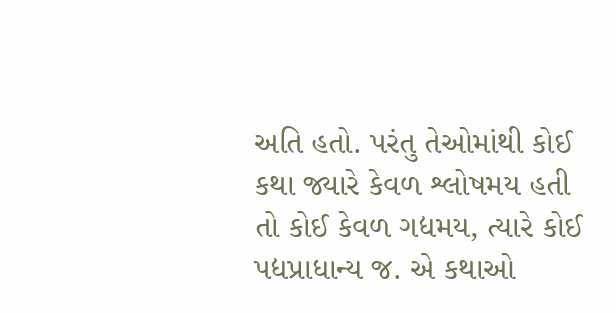અતિ હતો. પરંતુ તેઓમાંથી કોઈ કથા જ્યારે કેવળ શ્લોષમય હતી તો કોઈ કેવળ ગદ્યમય, ત્યારે કોઈ પદ્યપ્રાધાન્ય જ. એ કથાઓ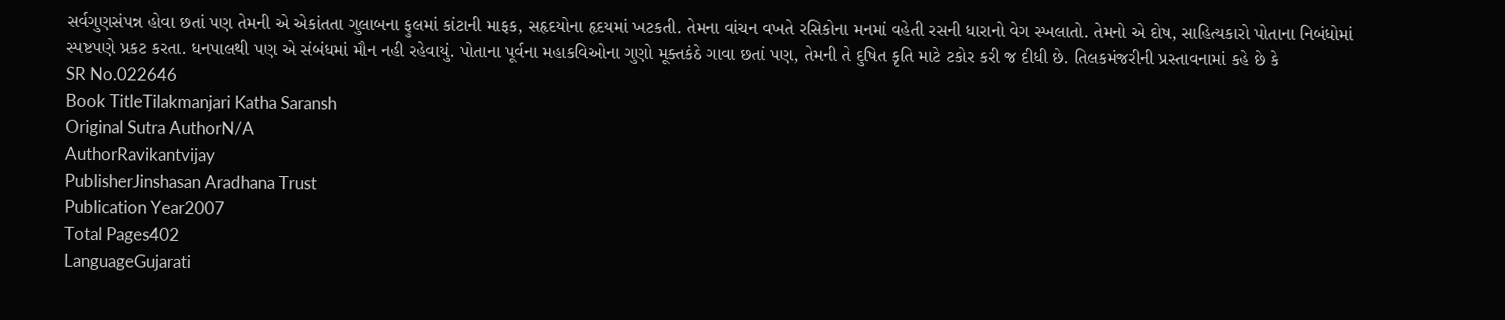સર્વગુણસંપન્ન હોવા છતાં પણ તેમની એ એકાંતતા ગુલાબના ફુલમાં કાંટાની માફક, સહૃદયોના હૃદયમાં ખટકતી. તેમના વાંચન વખતે રસિકોના મનમાં વહેતી રસની ધારાનો વેગ સ્ખલાતો. તેમનો એ દોષ, સાહિત્યકારો પોતાના નિબંધોમાં સ્પષ્ટપણે પ્રકટ કરતા. ધનપાલથી પણ એ સંબંધમાં મૌન નહી રહેવાયું. પોતાના પૂર્વના મહાકવિઓના ગુણો મૂક્તકંઠે ગાવા છતાં પણ, તેમની તે દુષિત કૃતિ માટે ટકોર કરી જ દીધી છે. તિલકમંજરીની પ્રસ્તાવનામાં કહે છે કે
SR No.022646
Book TitleTilakmanjari Katha Saransh
Original Sutra AuthorN/A
AuthorRavikantvijay
PublisherJinshasan Aradhana Trust
Publication Year2007
Total Pages402
LanguageGujarati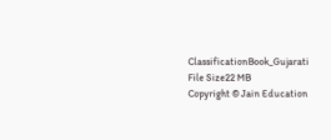ClassificationBook_Gujarati
File Size22 MB
Copyright © Jain Education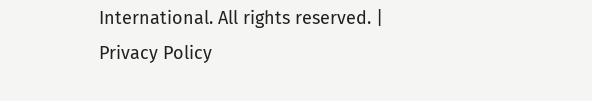International. All rights reserved. | Privacy Policy